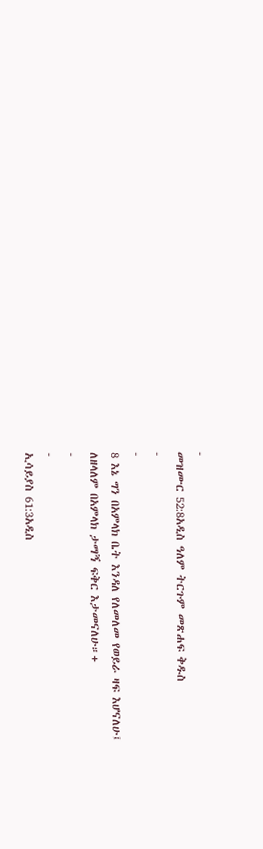-
መዝሙር 52:8አዲስ ዓለም ትርጉም መጽሐፍ ቅዱስ
-
-
8 እኔ ግን በአምላክ ቤት እንዳለ የለመለመ የወይራ ዛፍ እሆናለሁ፤
ለዘላለም በአምላክ ታማኝ ፍቅር እታመናለሁ።+
-
-
ኢሳይያስ 61:3አዲስ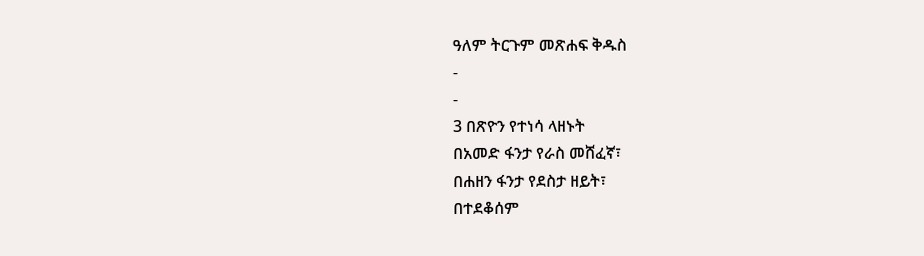ዓለም ትርጉም መጽሐፍ ቅዱስ
-
-
3 በጽዮን የተነሳ ላዘኑት
በአመድ ፋንታ የራስ መሸፈኛ፣
በሐዘን ፋንታ የደስታ ዘይት፣
በተደቆሰም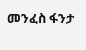መንፈስ ፋንታ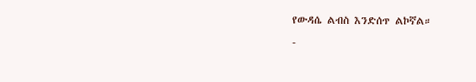የውዳሴ ልብስ እንድሰጥ ልኮኛል።
-